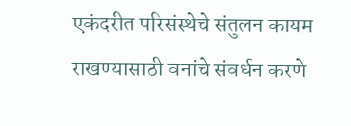एकंदरीत परिसंस्थेचे संतुलन कायम राखण्यासाठी वनांचे संवर्धन करणे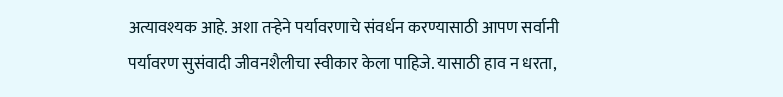अत्यावश्यक आहे. अशा तऱ्हेने पर्यावरणाचे संवर्धन करण्यासाठी आपण सर्वानी पर्यावरण सुसंवादी जीवनशैलीचा स्वीकार केला पाहिजे. यासाठी हाव न धरता,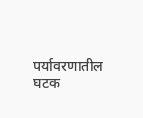पर्यावरणातील घटक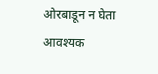ओरबाडून न घेता आवश्यक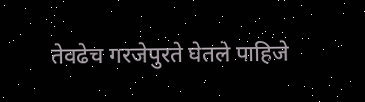तेवढेच गरजेपुरते घेतले पाहिजे